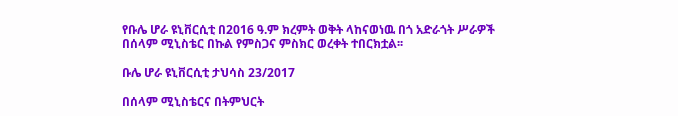የቡሌ ሆራ ዩኒቨርሲቲ በ2016 ዓ.ም ክረምት ወቅት ላከናወነዉ በጎ አድራጎት ሥራዎች በሰላም ሚኒስቴር በኩል የምስጋና ምስክር ወረቀት ተበርክቷል፡፡

ቡሌ ሆራ ዩኒቨርሲቲ ታህሳስ 23/2017

በሰላም ሚኒስቴርና በትምህርት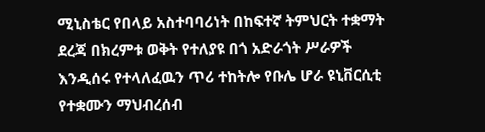ሚኒስቴር የበላይ አስተባባሪነት በከፍተኛ ትምህርት ተቋማት ደረጃ በክረምቱ ወቅት የተለያዩ በጎ አድራጎት ሥራዎች እንዲሰሩ የተላለፈዉን ጥሪ ተከትሎ የቡሌ ሆራ ዩኒቨርሲቲ የተቋሙን ማህብረሰብ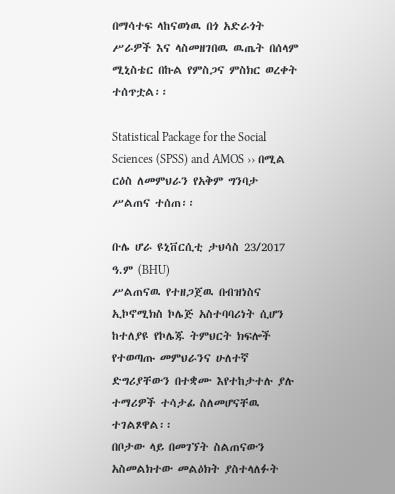በማሳተፍ ላከናወነዉ በጎ አድራጎት ሥራዎች እና ላስመዘገበዉ ዉጤት በሰላም ሚኒስቴር በኩል የምስጋና ምስክር ወረቀት ተሰጥቷል፡፡

Statistical Package for the Social Sciences (SPSS) and AMOS ›› በሚል ርዕስ ለመምህራን የአቅም ግንባታ ሥልጠና ተሰጠ፡፡

ቡሌ ሆራ ዩኒቨርሲቲ ታህሳስ 23/2017 ዓ.ም (BHU)
ሥልጠናዉ የተዘጋጀዉ በብዝነስና ኢኮኖሚክስ ኮሌጅ አስተባባሪነት ሲሆን ከተለያዩ የኮሌጁ ትምህርት ክፍሎች የተወጣጡ መምህራንና ሁለተኛ ድግሪያቸውን በተቋሙ እየተከታተሉ ያሉ ተማሪዎች ተሳታፊ ስለመሆናቸዉ ተገልጾዋል፡፡
በቦታው ላይ በመገኘት ስልጠናውን አስመልክተው መልዕክት ያስተላለፉት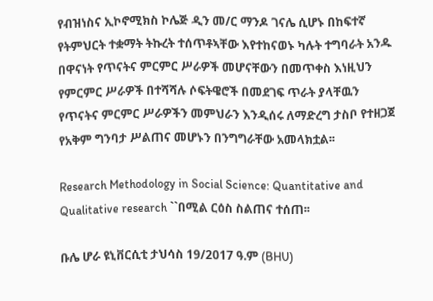የብዝነስና ኢኮኖሚክስ ኮሌጅ ዲን መ/ር ማንዶ ገናሌ ሲሆኑ በከፍተኛ የትምህርት ተቋማት ትኩረት ተሰጥቶኣቸው እየተከናወኑ ካሉት ተግባራት አንዱ በዋናነት የጥናትና ምርምር ሥራዎች መሆናቸውን በመጥቀስ እነዚህን የምርምር ሥራዎች በተሻሻሉ ሶፍትዌሮች በመደገፍ ጥራት ያላቸዉን የጥናትና ምርምር ሥራዎችን መምህራን እንዲሰሩ ለማድረግ ታስቦ የተዘጋጀ የአቅም ግንባታ ሥልጠና መሆኑን በንግግራቸው አመላክቷል፡፡

Research Methodology in Social Science: Quantitative and Qualitative research ``በሚል ርዕስ ስልጠና ተሰጠ፡፡

ቡሌ ሆራ ዩኒቨርሲቲ ታህሳስ 19/2017 ዓ.ም (BHU)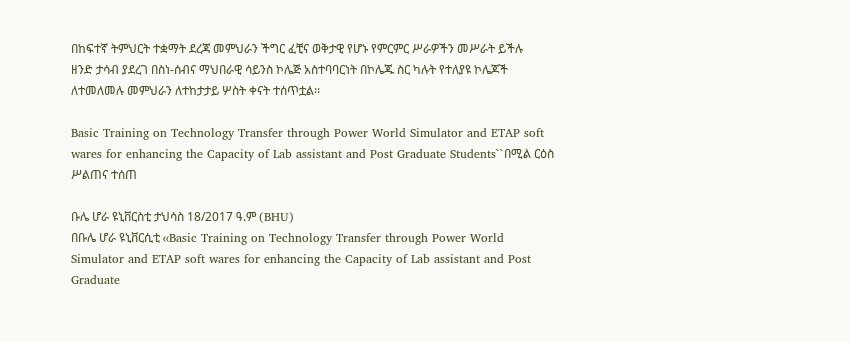በከፍተኛ ትምህርት ተቋማት ደረጃ መምህራን ችግር ፈቺና ወቅታዊ የሆኑ የምርምር ሥራዎችን መሥራት ይችሉ ዘንድ ታሳብ ያደረገ በስነ-ሰብና ማህበራዊ ሳይንስ ኮሌጅ አስተባባርነት በኮሌጁ ስር ካሉት የተለያዩ ኮሌጆች ለተመለመሉ መምህራን ለተከታታይ ሦስት ቀናት ተሰጥቷል፡፡

Basic Training on Technology Transfer through Power World Simulator and ETAP soft wares for enhancing the Capacity of Lab assistant and Post Graduate Students``በሚል ርዕስ ሥልጠና ተሰጠ

ቡሌ ሆራ ዩኒቨርስቲ ታህሳስ 18/2017 ዓ.ም (BHU)
በቡሌ ሆራ ዩኒቨርሲቲ ‹‹Basic Training on Technology Transfer through Power World Simulator and ETAP soft wares for enhancing the Capacity of Lab assistant and Post Graduate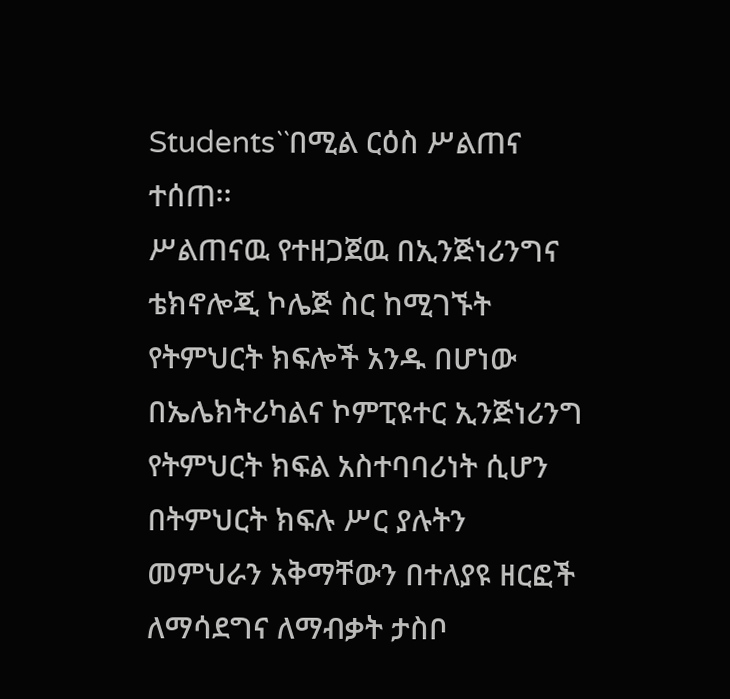Students``በሚል ርዕስ ሥልጠና ተሰጠ፡፡
ሥልጠናዉ የተዘጋጀዉ በኢንጅነሪንግና ቴክኖሎጂ ኮሌጅ ስር ከሚገኙት የትምህርት ክፍሎች አንዱ በሆነው በኤሌክትሪካልና ኮምፒዩተር ኢንጅነሪንግ የትምህርት ክፍል አስተባባሪነት ሲሆን በትምህርት ክፍሉ ሥር ያሉትን መምህራን አቅማቸውን በተለያዩ ዘርፎች ለማሳደግና ለማብቃት ታስቦ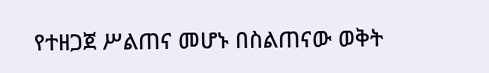የተዘጋጀ ሥልጠና መሆኑ በስልጠናው ወቅት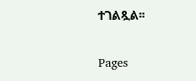ተገልጿል፡፡

Pages